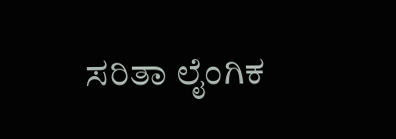ಸರಿತಾ ಲೈಂಗಿಕ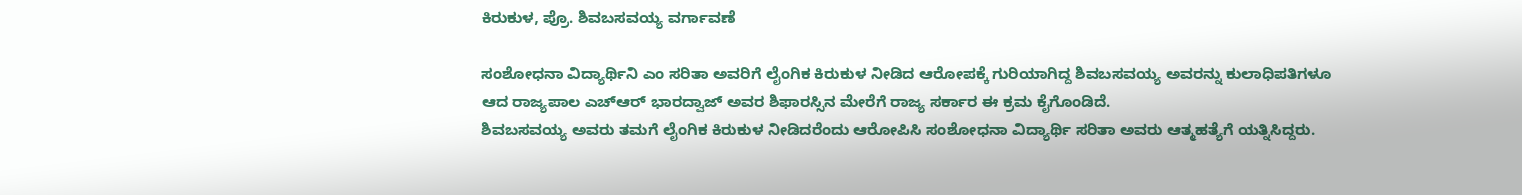ಕಿರುಕುಳ, ಪ್ರೊ. ಶಿವಬಸವಯ್ಯ ವರ್ಗಾವಣೆ

ಸಂಶೋಧನಾ ವಿದ್ಯಾರ್ಥಿನಿ ಎಂ ಸರಿತಾ ಅವರಿಗೆ ಲೈಂಗಿಕ ಕಿರುಕುಳ ನೀಡಿದ ಆರೋಪಕ್ಕೆ ಗುರಿಯಾಗಿದ್ದ ಶಿವಬಸವಯ್ಯ ಅವರನ್ನು ಕುಲಾಧಿಪತಿಗಳೂ ಆದ ರಾಜ್ಯಪಾಲ ಎಚ್ಆರ್ ಭಾರದ್ವಾಜ್ ಅವರ ಶಿಫಾರಸ್ಸಿನ ಮೇರೆಗೆ ರಾಜ್ಯ ಸರ್ಕಾರ ಈ ಕ್ರಮ ಕೈಗೊಂಡಿದೆ.
ಶಿವಬಸವಯ್ಯ ಅವರು ತಮಗೆ ಲೈಂಗಿಕ ಕಿರುಕುಳ ನೀಡಿದರೆಂದು ಆರೋಪಿಸಿ ಸಂಶೋಧನಾ ವಿದ್ಯಾರ್ಥಿ ಸರಿತಾ ಅವರು ಆತ್ಮಹತ್ಯೆಗೆ ಯತ್ನಿಸಿದ್ದರು.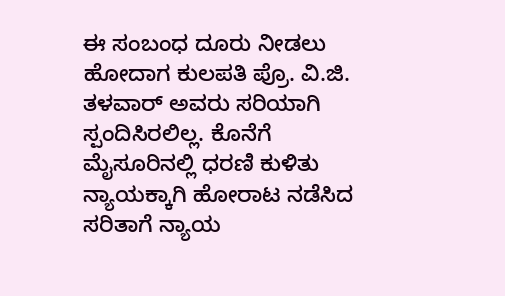ಈ ಸಂಬಂಧ ದೂರು ನೀಡಲು ಹೋದಾಗ ಕುಲಪತಿ ಪ್ರೊ. ವಿ.ಜಿ. ತಳವಾರ್ ಅವರು ಸರಿಯಾಗಿ ಸ್ಪಂದಿಸಿರಲಿಲ್ಲ. ಕೊನೆಗೆ ಮೈಸೂರಿನಲ್ಲಿ ಧರಣಿ ಕುಳಿತು ನ್ಯಾಯಕ್ಕಾಗಿ ಹೋರಾಟ ನಡೆಸಿದ ಸರಿತಾಗೆ ನ್ಯಾಯ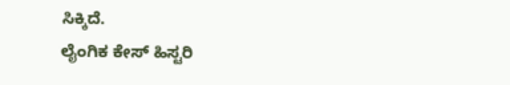ಸಿಕ್ಕಿದೆ.
ಲೈಂಗಿಕ ಕೇಸ್ ಹಿಸ್ಟರಿ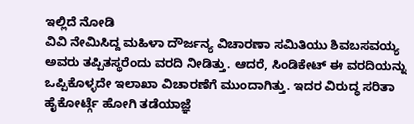ಇಲ್ಲಿದೆ ನೋಡಿ
ವಿವಿ ನೇಮಿಸಿದ್ದ ಮಹಿಳಾ ದೌರ್ಜನ್ಯ ವಿಚಾರಣಾ ಸಮಿತಿಯು ಶಿವಬಸವಯ್ಯ ಅವರು ತಪ್ಪಿತಸ್ಥರೆಂದು ವರದಿ ನೀಡಿತ್ತು. ಆದರೆ, ಸಿಂಡಿಕೇಟ್ ಈ ವರದಿಯನ್ನು ಒಪ್ಪಿಕೊಳ್ಳದೇ ಇಲಾಖಾ ವಿಚಾರಣೆಗೆ ಮುಂದಾಗಿತ್ತು. ಇದರ ವಿರುದ್ಧ ಸರಿತಾ ಹೈಕೋರ್ಟ್ಗೆ ಹೋಗಿ ತಡೆಯಾಜ್ಞೆ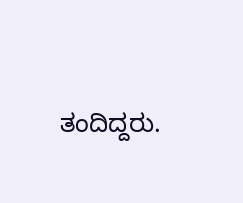ತಂದಿದ್ದರು.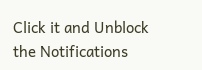Click it and Unblock the Notifications